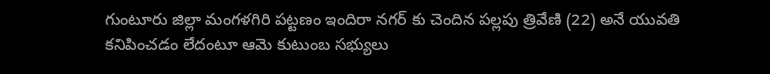గుంటూరు జిల్లా మంగళగిరి పట్టణం ఇందిరా నగర్ కు చెందిన పల్లపు త్రివేణి (22) అనే యువతి కనిపించడం లేదంటూ ఆమె కుటుంబ సభ్యులు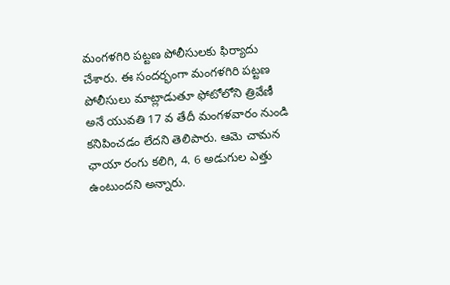మంగళగిరి పట్టణ పోలీసులకు ఫిర్యాదు చేశారు. ఈ సందర్భంగా మంగళగిరి పట్టణ పోలీసులు మాట్లాడుతూ ఫోటోలోని త్రివేణీ అనే యువతి 17 వ తేదీ మంగళవారం నుండి కనిపించడం లేదని తెలిపారు. ఆమె చామన ఛాయా రంగు కలిగి, 4. 6 అడుగుల ఎత్తు ఉంటుందని అన్నారు.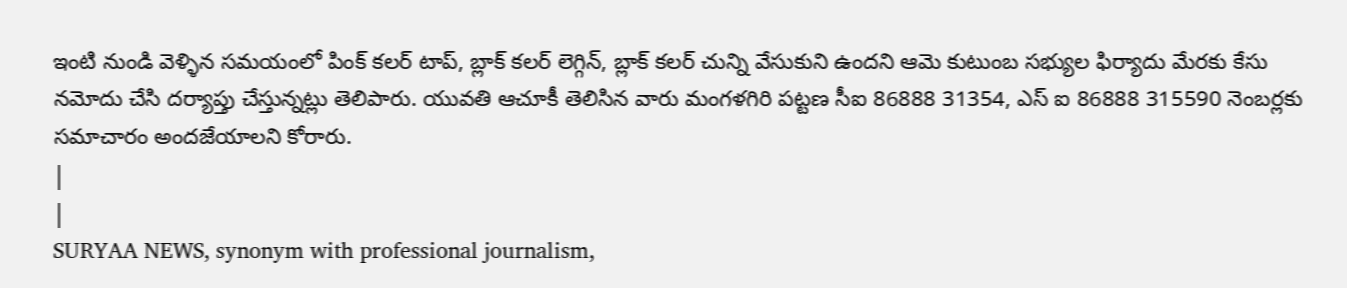ఇంటి నుండి వెళ్ళిన సమయంలో పింక్ కలర్ టాప్, బ్లాక్ కలర్ లెగ్గిన్, బ్లాక్ కలర్ చున్ని వేసుకుని ఉందని ఆమె కుటుంబ సభ్యుల ఫిర్యాదు మేరకు కేసు నమోదు చేసి దర్యాప్తు చేస్తున్నట్లు తెలిపారు. యువతి ఆచూకీ తెలిసిన వారు మంగళగిరి పట్టణ సీఐ 86888 31354, ఎస్ ఐ 86888 315590 నెంబర్లకు సమాచారం అందజేయాలని కోరారు.
|
|
SURYAA NEWS, synonym with professional journalism,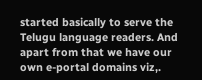started basically to serve the Telugu language readers. And apart from that we have our own e-portal domains viz,.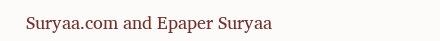Suryaa.com and Epaper Suryaa